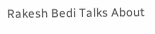Rakesh Bedi Talks About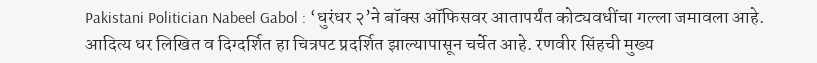Pakistani Politician Nabeel Gabol : ‘धुरंधर २’ने बॉक्स ऑफिसवर आतापर्यंत कोट्यवधींचा गल्ला जमावला आहे. आदित्य धर लिखित व दिग्दर्शित हा चित्रपट प्रदर्शित झाल्यापासून चर्चेत आहे. रणवीर सिंहची मुख्य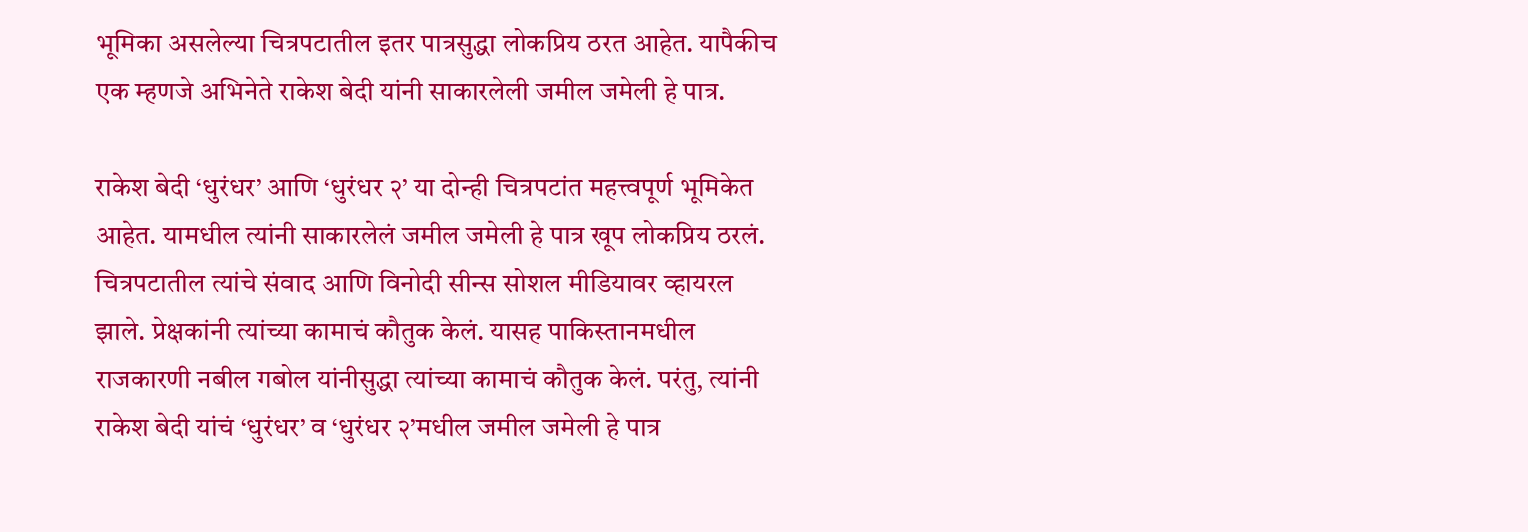भूमिका असलेल्या चित्रपटातील इतर पात्रसुद्धा लोकप्रिय ठरत आहेत. यापैकीच एक म्हणजे अभिनेते राकेश बेदी यांनी साकारलेली जमील जमेली हे पात्र.

राकेश बेदी ‘धुरंधर’ आणि ‘धुरंधर २’ या दोन्ही चित्रपटांत महत्त्वपूर्ण भूमिकेत आहेत. यामधील त्यांनी साकारलेलं जमील जमेली हे पात्र खूप लोकप्रिय ठरलं. चित्रपटातील त्यांचे संवाद आणि विनोदी सीन्स सोशल मीडियावर व्हायरल झाले. प्रेक्षकांनी त्यांच्या कामाचं कौतुक केलं. यासह पाकिस्तानमधील राजकारणी नबील गबोल यांनीसुद्धा त्यांच्या कामाचं कौतुक केलं. परंतु, त्यांनी राकेश बेदी यांचं ‘धुरंधर’ व ‘धुरंधर २’मधील जमील जमेली हे पात्र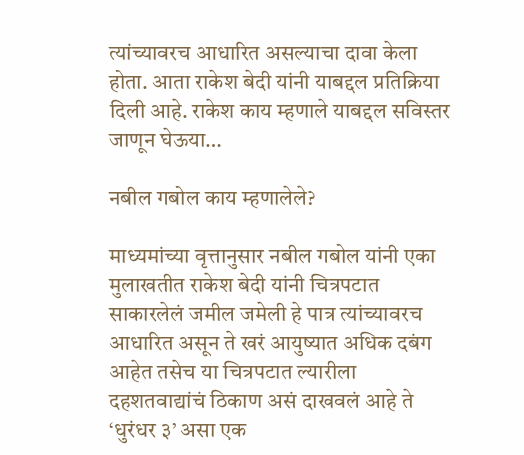त्यांच्यावरच आधारित असल्याचा दावा केला होता. आता राकेश बेदी यांनी याबद्दल प्रतिक्रिया दिली आहे. राकेश काय म्हणाले याबद्दल सविस्तर जाणून घेऊया…

नबील गबोल काय म्हणालेले?

माध्यमांच्या वृत्तानुसार नबील गबोल यांनी एका मुलाखतीत राकेश बेदी यांनी चित्रपटात साकारलेलं जमील जमेली हे पात्र त्यांच्यावरच आधारित असून ते खरं आयुष्यात अधिक दबंग आहेत तसेच या चित्रपटात ल्यारीला दहशतवाद्यांचं ठिकाण असं दाखवलं आहे ते ‘धुरंधर ३’ असा एक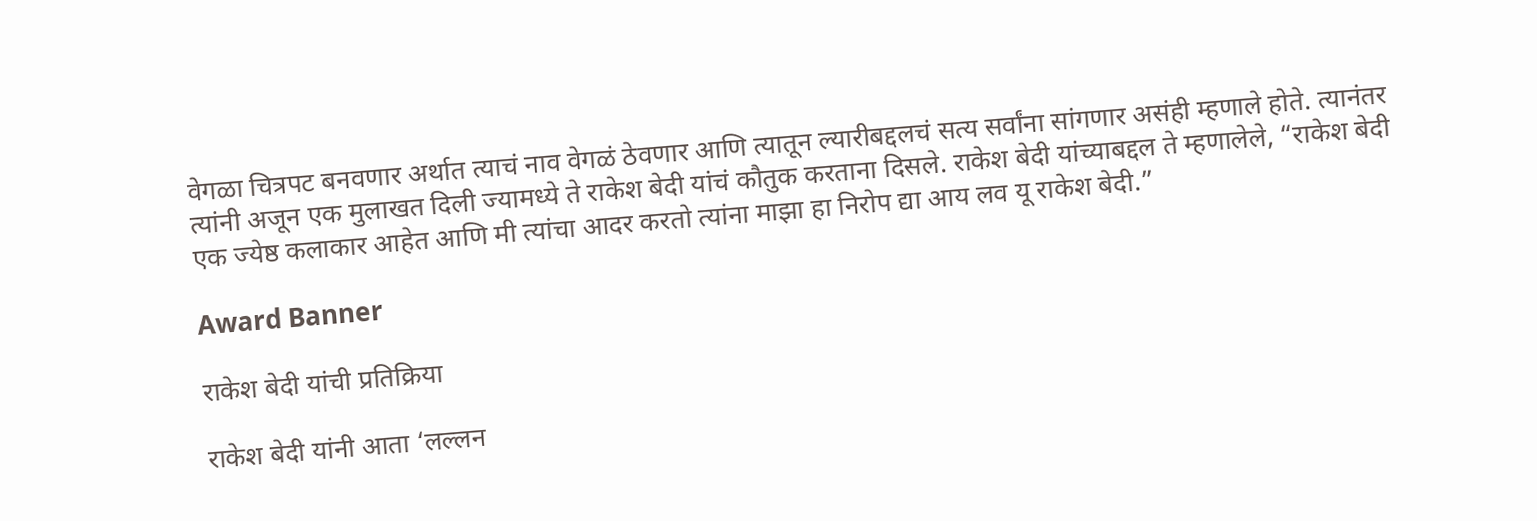वेगळा चित्रपट बनवणार अर्थात त्याचं नाव वेगळं ठेवणार आणि त्यातून ल्यारीबद्दलचं सत्य सर्वांना सांगणार असंही म्हणाले होते. त्यानंतर त्यांनी अजून एक मुलाखत दिली ज्यामध्ये ते राकेश बेदी यांचं कौतुक करताना दिसले. राकेश बेदी यांच्याबद्दल ते म्हणालेले, “राकेश बेदी एक ज्येष्ठ कलाकार आहेत आणि मी त्यांचा आदर करतो त्यांना माझा हा निरोप द्या आय लव यू राकेश बेदी.”

Award Banner

राकेश बेदी यांची प्रतिक्रिया

राकेश बेदी यांनी आता ‘लल्लन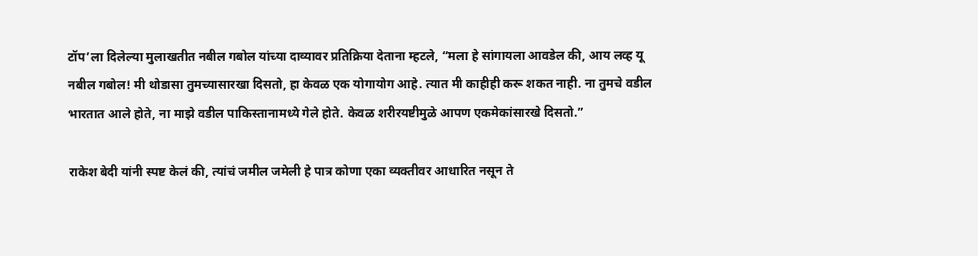टॉप’ला दिलेल्या मुलाखतीत नबील गबोल यांच्या दाव्यावर प्रतिक्रिया देताना म्हटले, “मला हे सांगायला आवडेल की, आय लव्ह यू नबील गबोल! मी थोडासा तुमच्यासारखा दिसतो, हा केवळ एक योगायोग आहे. त्यात मी काहीही करू शकत नाही. ना तुमचे वडील भारतात आले होते, ना माझे वडील पाकिस्तानामध्ये गेले होते. केवळ शरीरयष्टीमुळे आपण एकमेकांसारखे दिसतो.”

राकेश बेदी यांनी स्पष्ट केलं की, त्यांचं जमील जमेली हे पात्र कोणा एका व्यक्तीवर आधारित नसून ते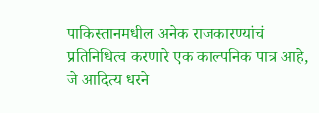पाकिस्तानमधील अनेक राजकारण्यांचं प्रतिनिधित्व करणारे एक काल्पनिक पात्र आहे, जे आदित्य धरने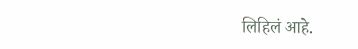लिहिलं आहे.